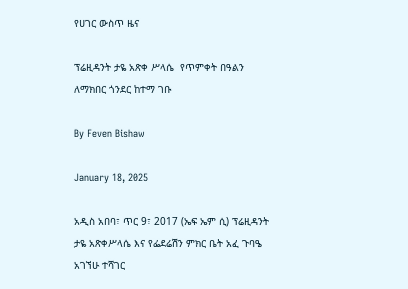የሀገር ውስጥ ዜና

ፕሬዚዳንት ታዬ አጽቀ ሥላሴ  የጥምቀት በዓልን ለማክበር ጎንደር ከተማ ገቡ

By Feven Bishaw

January 18, 2025

አዲስ አበባ፣ ጥር 9፣ 2017 (ኤፍ ኤም ሲ) ፕሬዚዳንት ታዬ አጽቀሥላሴ እና የፌደሬሽን ምክር ቤት አፈ ጉባዔ አገኘሁ ተሻገር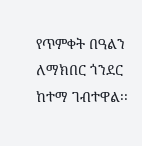የጥምቀት በዓልን ለማክበር ጎንደር ከተማ ገብተዋል፡፡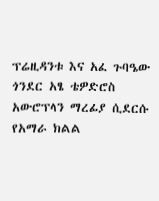ፕሬዚዳንቱ እና አፈ ጉባዔው ጎንደር አፄ ቴዎድሮስ አውሮፕላን ማረፊያ ሲደርሱ የአማራ ክልል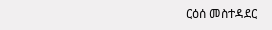ርዕሰ መስተዳደር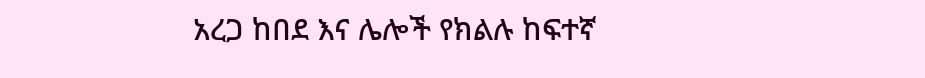አረጋ ከበደ እና ሌሎች የክልሉ ከፍተኛ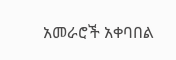አመራሮች አቀባበል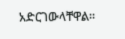አድርገውላቸዋል።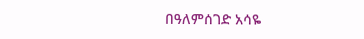በዓለምሰገድ አሳዬ